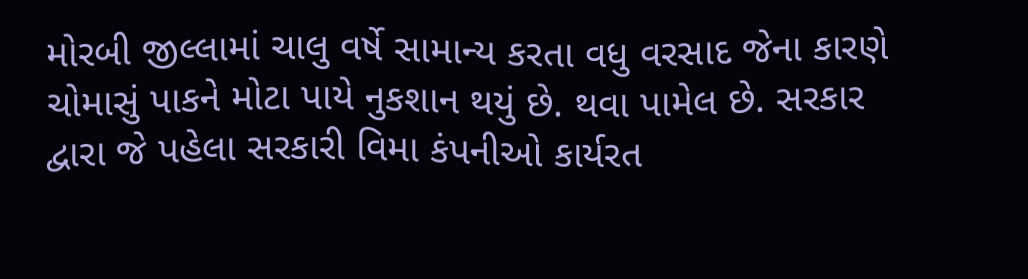મોરબી જીલ્લામાં ચાલુ વર્ષે સામાન્ય કરતા વધુ વરસાદ જેના કારણે ચોમાસું પાકને મોટા પાયે નુકશાન થયું છે. થવા પામેલ છે. સરકાર દ્વારા જે પહેલા સરકારી વિમા કંપનીઓ કાર્યરત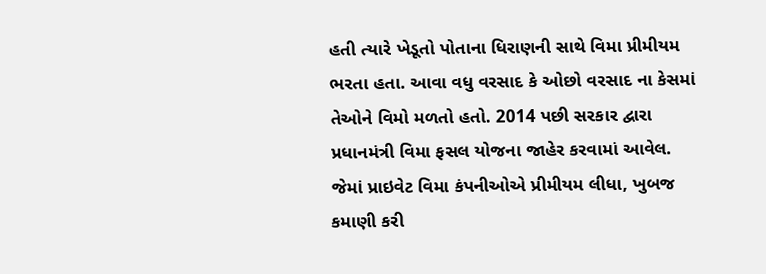હતી ત્યારે ખેડૂતો પોતાના ધિરાણની સાથે વિમા પ્રીમીયમ ભરતા હતા. આવા વધુ વરસાદ કે ઓછો વરસાદ ના કેસમાં તેઓને વિમો મળતો હતો. 2014 પછી સરકાર દ્વારા પ્રધાનમંત્રી વિમા ફસલ યોજના જાહેર કરવામાં આવેલ. જેમાં પ્રાઇવેટ વિમા કંપનીઓએ પ્રીમીયમ લીધા, ખુબજ કમાણી કરી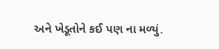અને ખેડૂતોને કઈ પણ ના મળ્યું.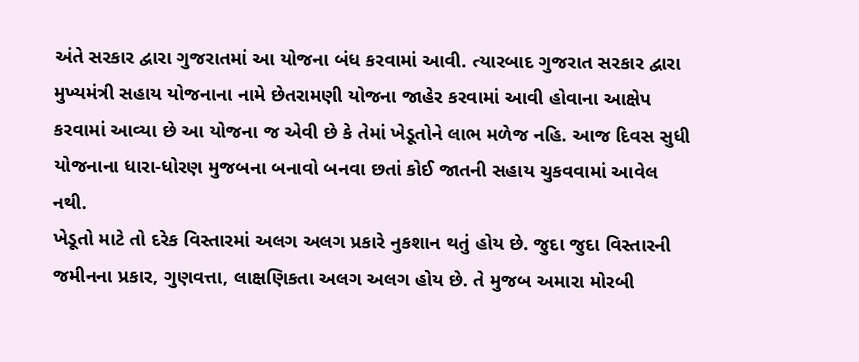અંતે સરકાર દ્વારા ગુજરાતમાં આ યોજના બંધ કરવામાં આવી. ત્યારબાદ ગુજરાત સરકાર દ્વારા મુખ્યમંત્રી સહાય યોજનાના નામે છેતરામણી યોજના જાહેર કરવામાં આવી હોવાના આક્ષેપ કરવામાં આવ્યા છે આ યોજના જ એવી છે કે તેમાં ખેડૂતોને લાભ મળેજ નહિ. આજ દિવસ સુધી યોજનાના ધારા-ધોરણ મુજબના બનાવો બનવા છતાં કોઈ જાતની સહાય ચુકવવામાં આવેલ નથી.
ખેડૂતો માટે તો દરેક વિસ્તારમાં અલગ અલગ પ્રકારે નુકશાન થતું હોય છે. જુદા જુદા વિસ્તારની જમીનના પ્રકાર, ગુણવત્તા, લાક્ષણિકતા અલગ અલગ હોય છે. તે મુજબ અમારા મોરબી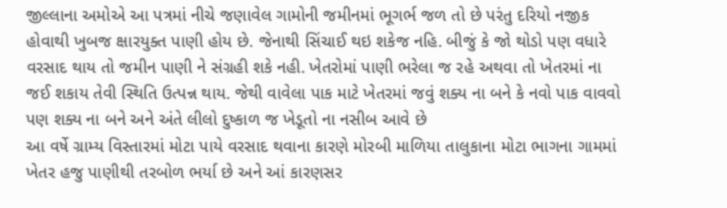જીલ્લાના અમોએ આ પત્રમાં નીચે જણાવેલ ગામોની જમીનમાં ભૂગર્ભ જળ તો છે પરંતુ દરિયો નજીક હોવાથી ખુબજ ક્ષારયુક્ત પાણી હોય છે. જેનાથી સિંચાઈ થઇ શકેજ નહિ. બીજું કે જો થોડો પણ વધારે વરસાદ થાય તો જમીન પાણી ને સંગ્રહી શકે નહી. ખેતરોમાં પાણી ભરેલા જ રહે અથવા તો ખેતરમાં ના જઈ શકાય તેવી સ્થિતિ ઉત્પન્ન થાય. જેથી વાવેલા પાક માટે ખેતરમાં જવું શક્ય ના બને કે નવો પાક વાવવો પણ શક્ય ના બને અને અંતે લીલો દુષ્કાળ જ ખેડૂતો ના નસીબ આવે છે
આ વર્ષે ગ્રામ્ય વિસ્તારમાં મોટા પાયે વરસાદ થવાના કારણે મોરબી માળિયા તાલુકાના મોટા ભાગના ગામમાં ખેતર હજુ પાણીથી તરબોળ ભર્યા છે અને આં કારણસર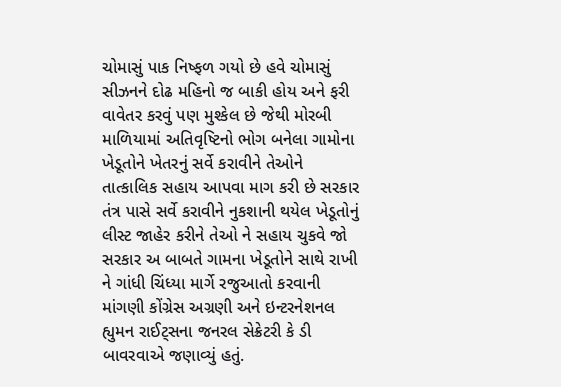ચોમાસું પાક નિષ્ફળ ગયો છે હવે ચોમાસું સીઝનને દોઢ મહિનો જ બાકી હોય અને ફરી વાવેતર કરવું પણ મુશ્કેલ છે જેથી મોરબી માળિયામાં અતિવૃષ્ટિનો ભોગ બનેલા ગામોના ખેડૂતોને ખેતરનું સર્વે કરાવીને તેઓને તાત્કાલિક સહાય આપવા માગ કરી છે સરકાર તંત્ર પાસે સર્વે કરાવીને નુકશાની થયેલ ખેડૂતોનું લીસ્ટ જાહેર કરીને તેઓ ને સહાય ચુકવે જો સરકાર અ બાબતે ગામના ખેડૂતોને સાથે રાખી ને ગાંધી ચિંધ્યા માર્ગે રજુઆતો કરવાની માંગણી કોંગ્રેસ અગ્રણી અને ઇન્ટરનેશનલ હ્યુમન રાઈટ્સના જનરલ સેક્રેટરી કે ડી બાવરવાએ જણાવ્યું હતું.